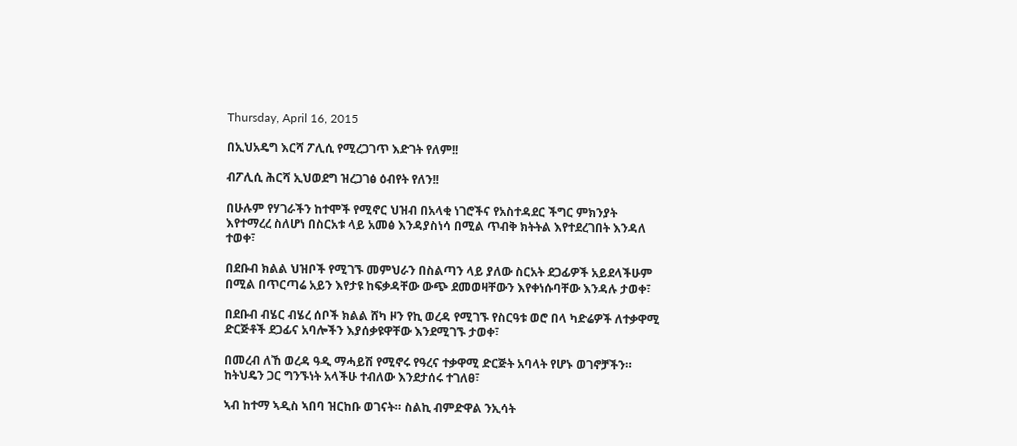Thursday, April 16, 2015

በኢህአዴግ እርሻ ፖሊሲ የሚረጋገጥ እድገት የለም!!

ብፖሊሲ ሕርሻ ኢህወደግ ዝረጋገፅ ዕብየት የለን!!

በሁሉም የሃገራችን ከተሞች የሚኖር ህዝብ በአላቂ ነገሮችና የአስተዳደር ችግር ምክንያት እየተማረረ ስለሆነ በስርአቱ ላይ አመፅ እንዳያስነሳ በሚል ጥብቅ ክትትል እየተደረገበት እንዳለ ተወቀ፣

በደቡብ ክልል ህዝቦች የሚገኙ መምህራን በስልጣን ላይ ያለው ስርአት ደጋፊዎች አይደላችሁም በሚል በጥርጣሬ አይን እየታዩ ከፍቃዳቸው ውጭ ደመወዛቸውን እየቀነሱባቸው እንዳሉ ታወቀ፣

በደቡብ ብሄር ብሄረ ሰቦች ክልል ሸካ ዞን የኪ ወረዳ የሚገኙ የስርዓቱ ወሮ በላ ካድሬዎች ለተቃዋሚ ድርጅቶች ደጋፊና አባሎችን እያሰቃዩዋቸው እንደሚገኙ ታወቀ፣

በመረብ ለኸ ወረዳ ዓዲ ማሓይሽ የሚኖሩ የዓረና ተቃዋሚ ድርጅት አባላት የሆኑ ወገኖቻችን። ከትህዴን ጋር ግንኙነት አላችሁ ተብለው እንደታሰሩ ተገለፀ፣

ኣብ ከተማ ኣዲስ ኣበባ ዝርከቡ ወገናት። ስልኪ ብምድዋል ንኢሳት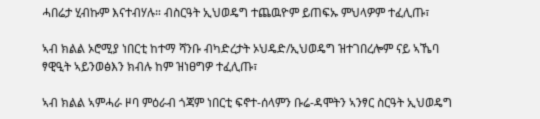ሓበሬታ ሂብኩም እናተብሃሉ። ብስርዓት ኢህወዴግ ተጨዉዮም ይጠፍኡ ምህላዎም ተፈሊጡ፣

ኣብ ክልል ኦሮሚያ ነበርቲ ከተማ ሻንቡ ብካድረታት ኦህዴድ/ኢህወዴግ ዝተገበረሎም ናይ ኣኼባ ፃዊዒት ኣይንወፅእን ክብሉ ከም ዝነፀግዎ ተፈሊጡ፣

ኣብ ክልል ኣምሓራ ዞባ ምዕራብ ጎጃም ነበርቲ ፍኖተ-ሰላምን ቡሬ-ዳሞትን ኣንፃር ስርዓት ኢህወዴግ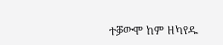ተቓውሞ ከም ዘካየዱ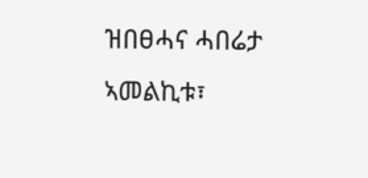ዝበፀሓና ሓበሬታ ኣመልኪቱ፣